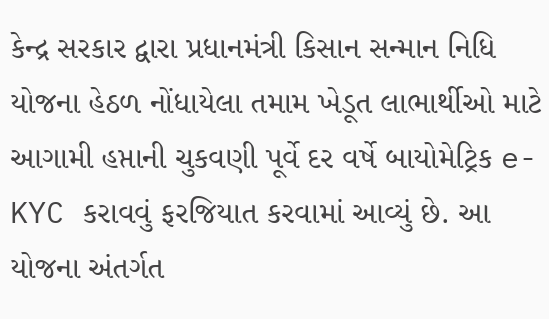કેન્દ્ર સરકાર દ્વારા પ્રધાનમંત્રી કિસાન સન્માન નિધિ યોજના હેઠળ નોંધાયેલા તમામ ખેડૂત લાભાર્થીઓ માટે આગામી હપ્તાની ચુકવણી પૂર્વે દર વર્ષે બાયોમેટ્રિક e-KYC કરાવવું ફરજિયાત કરવામાં આવ્યું છે. આ યોજના અંતર્ગત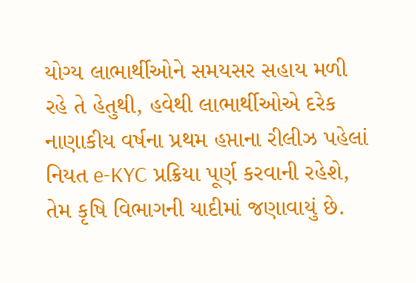યોગ્ય લાભાર્થીઓને સમયસર સહાય મળી રહે તે હેતુથી, હવેથી લાભાર્થીઓએ દરેક નાણાકીય વર્ષના પ્રથમ હપ્તાના રીલીઝ પહેલાં નિયત e-KYC પ્રક્રિયા પૂર્ણ કરવાની રહેશે, તેમ કૃષિ વિભાગની યાદીમાં જણાવાયું છે.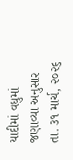યાદીમાં વધુમાં જણાવ્યા અનુસાર તા. ૩૧ માર્ચ, ૨૦૨૬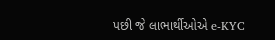પછી જે લાભાર્થીઓએ e-KYC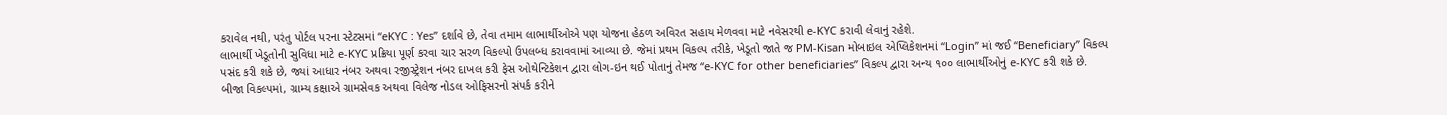કરાવેલ નથી, પરંતુ પોર્ટલ પરના સ્ટેટસમાં “eKYC : Yes” દર્શાવે છે, તેવા તમામ લાભાર્થીઓએ પણ યોજના હેઠળ અવિરત સહાય મેળવવા માટે નવેસરથી e-KYC કરાવી લેવાનું રહેશે.
લાભાર્થી ખેડૂતોની સુવિધા માટે e-KYC પ્રક્રિયા પૂર્ણ કરવા ચાર સરળ વિકલ્પો ઉપલબ્ધ કરાવવામાં આવ્યા છે. જેમાં પ્રથમ વિકલ્પ તરીકે, ખેડૂતો જાતે જ PM-Kisan મોબાઇલ એપ્લિકેશનમાં “Login” માં જઈ “Beneficiary” વિકલ્પ પસંદ કરી શકે છે, જ્યાં આધાર નંબર અથવા રજીસ્ટ્રેશન નંબર દાખલ કરી ફેસ ઓથેન્ટિકેશન દ્વારા લોગ-ઇન થઈ પોતાનું તેમજ “e-KYC for other beneficiaries” વિકલ્પ દ્વારા અન્ય ૧૦૦ લાભાર્થીઓનું e-KYC કરી શકે છે.
બીજા વિકલ્પમાં, ગ્રામ્ય કક્ષાએ ગ્રામસેવક અથવા વિલેજ નોડલ ઓફિસરનો સંપર્ક કરીને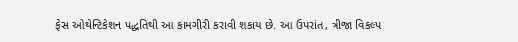ફેસ ઓથેન્ટિકેશન પદ્ધતિથી આ કામગીરી કરાવી શકાય છે. આ ઉપરાંત, ત્રીજા વિકલ્પ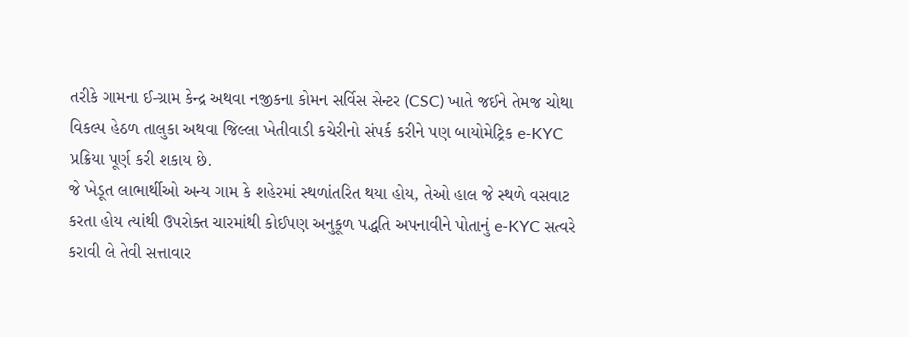તરીકે ગામના ઈ-ગ્રામ કેન્દ્ર અથવા નજીકના કોમન સર્વિસ સેન્ટર (CSC) ખાતે જઈને તેમજ ચોથા વિકલ્પ હેઠળ તાલુકા અથવા જિલ્લા ખેતીવાડી કચેરીનો સંપર્ક કરીને પણ બાયોમેટ્રિક e-KYC પ્રક્રિયા પૂર્ણ કરી શકાય છે.
જે ખેડૂત લાભાર્થીઓ અન્ય ગામ કે શહેરમાં સ્થળાંતરિત થયા હોય, તેઓ હાલ જે સ્થળે વસવાટ કરતા હોય ત્યાંથી ઉપરોક્ત ચારમાંથી કોઈપણ અનુકૂળ પદ્ધતિ અપનાવીને પોતાનું e-KYC સત્વરે કરાવી લે તેવી સત્તાવાર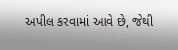અપીલ કરવામાં આવે છે, જેથી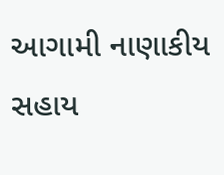આગામી નાણાકીય સહાય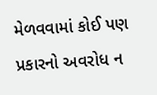મેળવવામાં કોઈ પણ પ્રકારનો અવરોધ ન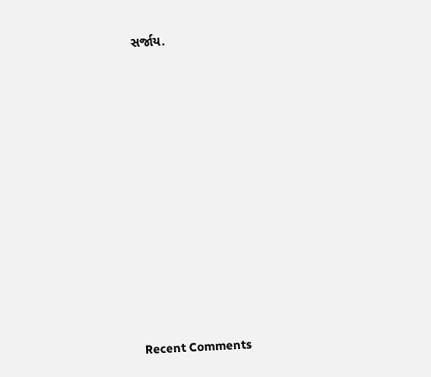સર્જાય.


















Recent Comments